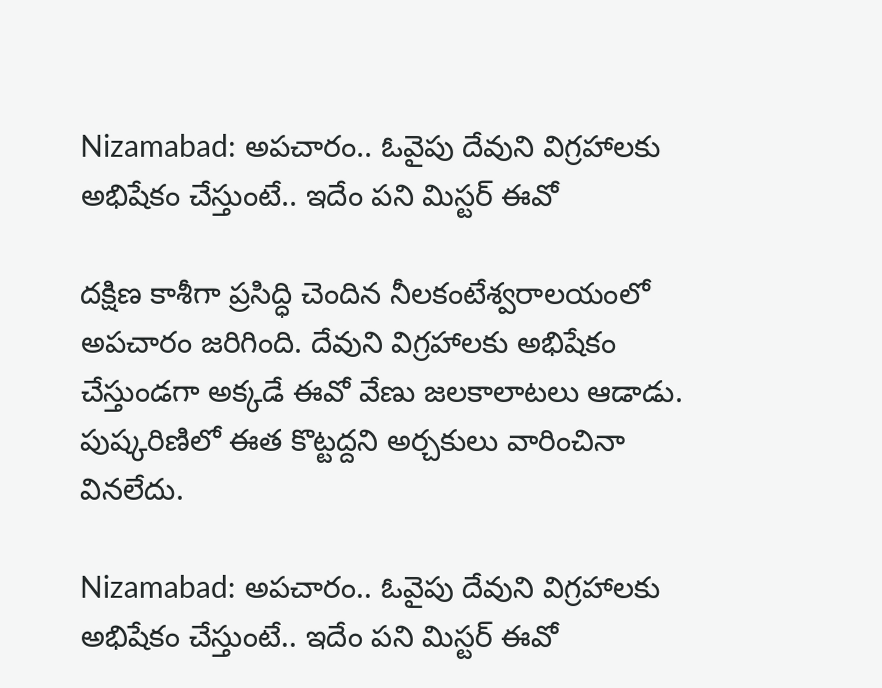Nizamabad: అపచారం.. ఓవైపు దేవుని విగ్రహాలకు అభిషేకం చేస్తుంటే.. ఇదేం పని మిస్టర్ ఈవో

దక్షిణ కాశీగా ప్రసిద్ధి చెందిన నీలకంటేశ్వరాలయంలో అపచారం జరిగింది. దేవుని విగ్రహాలకు అభిషేకం చేస్తుండగా అక్కడే ఈవో వేణు జలకాలాటలు ఆడాడు. పుష్కరిణిలో ఈత కొట్టద్దని అర్చకులు వారించినా వినలేదు.

Nizamabad: అపచారం.. ఓవైపు దేవుని విగ్రహాలకు అభిషేకం చేస్తుంటే.. ఇదేం పని మిస్టర్ ఈవో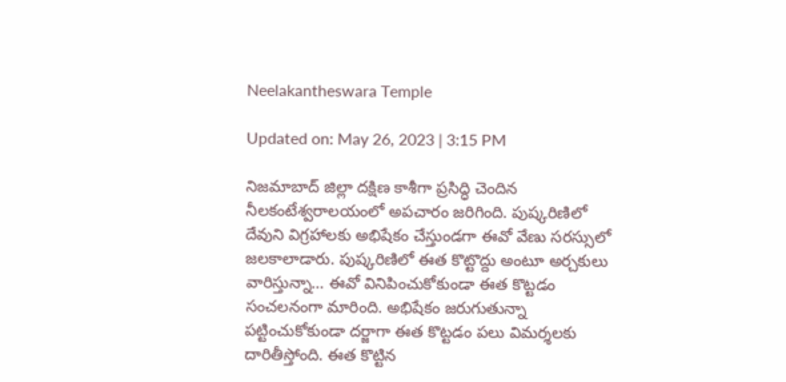Neelakantheswara Temple

Updated on: May 26, 2023 | 3:15 PM

నిజమాబాద్ జిల్లా దక్షిణ కాశీగా ప్రసిద్ధి చెందిన నీలకంటేశ్వరాలయంలో అపచారం జరిగింది. పుష్కరిణిలో దేవుని విగ్రహాలకు అభిషేకం చేస్తుండగా ఈవో వేణు సరస్సులో జలకాలాడారు. పుష్కరిణిలో ఈత కొట్టొద్దు అంటూ అర్చకులు వారిస్తున్నా… ఈవో వినిపించుకోకుండా ఈత కొట్టడం సంచలనంగా మారింది. అభిషేకం జరుగుతున్నా పట్టించుకోకుండా దర్జాగా ఈత కొట్టడం పలు విమర్శలకు దారితీస్తోంది. ఈత కొట్టిన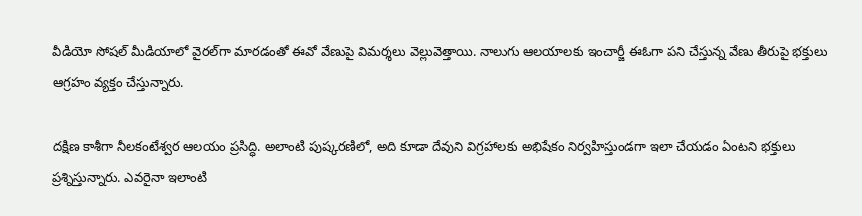వీడియో సోషల్ మీడియాలో వైరల్‌గా మారడంతో ఈవో వేణుపై విమర్శలు వెల్లువెత్తాయి. నాలుగు ఆలయాలకు ఇంచార్జీ ఈఓగా పని చేస్తున్న వేణు తీరుపై భక్తులు ఆగ్రహం వ్యక్తం చేస్తున్నారు.

దక్షిణ కాశీగా నీలకంటేశ్వర ఆలయం ప్రసిద్ధి. అలాంటి పుష్కరణిలో, అది కూడా దేవుని విగ్రహాలకు అభిషేకం నిర్వహిస్తుండగా ఇలా చేయడం ఏంటని భక్తులు ప్రశ్నిస్తున్నారు. ఎవరైనా ఇలాంటి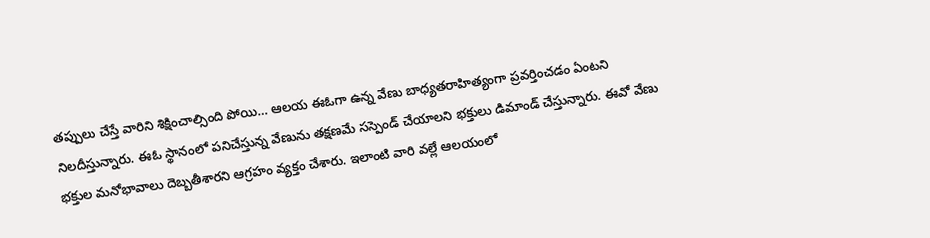తప్పులు చేస్తే వారిని శిక్షించాల్సింది పోయి… ఆలయ ఈఓగా ఉన్న వేణు బాధ్యతరాహిత్యంగా ప్రవర్తించడం ఏంటని నిలదీస్తున్నారు. ఈఓ స్థానంలో పనిచేస్తున్న వేణును తక్షణమే సస్పెండ్‌ చేయాలని భక్తులు డిమాండ్‌ చేస్తున్నారు. ఈవో వేణు భక్తుల మనోభావాలు దెబ్బతీశారని ఆగ్రహం వ్యక్తం చేశారు. ఇలాంటి వారి వల్లే ఆలయంలో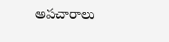అపచారాలు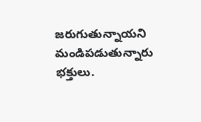జరుగుతున్నాయని మండిపడుతున్నారు భక్తులు.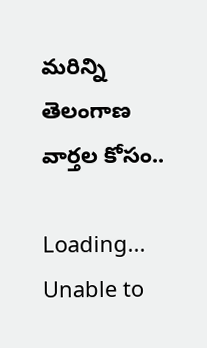మరిన్ని తెలంగాణ వార్తల కోసం..

Loading...
Unable to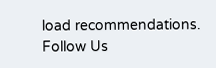load recommendations.
Follow Us